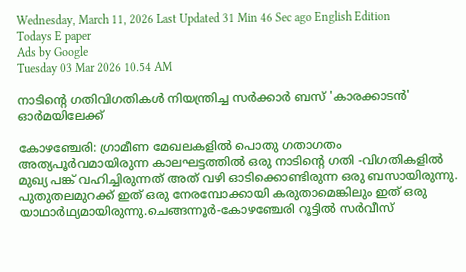Wednesday, March 11, 2026 Last Updated 31 Min 46 Sec ago English Edition
Todays E paper
Ads by Google
Tuesday 03 Mar 2026 10.54 AM

നാടിന്റെ ഗതിവിഗതികള്‍ നിയന്ത്രിച്ച സര്‍ക്കാര്‍ ബസ്‌ 'കാരക്കാടന്‍' ഓര്‍മയിലേക്ക്‌

കോഴഞ്ചേരി: ഗ്രാമീണ മേഖലകളില്‍ പൊതു ഗതാഗതം അത്യപൂര്‍വമായിരുന്ന കാലഘട്ടത്തില്‍ ഒരു നാടിന്‍റെ ഗതി -വിഗതികളില്‍ മുഖ്യ പങ്ക്‌ വഹിച്ചിരുന്നത്‌ അത്‌ വഴി ഓടിക്കൊണ്ടിരുന്ന ഒരു ബസായിരുന്നു. പുതുതലമുറക്ക്‌ ഇത്‌ ഒരു നേരമ്പോക്കായി കരുതാമെങ്കിലും ഇത്‌ ഒരു യാഥാര്‍ഥ്യമായിരുന്നു.ചെങ്ങന്നൂര്‍-കോഴഞ്ചേരി റൂട്ടില്‍ സര്‍വീസ്‌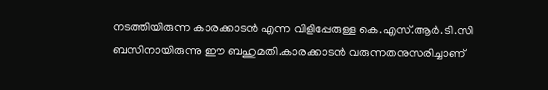നടത്തിയിരുന്ന കാരക്കാടന്‍ എന്ന വിളിപ്പേരുള്ള കെ.എസ്‌.ആര്‍.ടി.സി ബസിനായിരുന്നു ഈ ബഹുമതി.കാരക്കാടന്‍ വരുന്നതനുസരിച്ചാണ്‌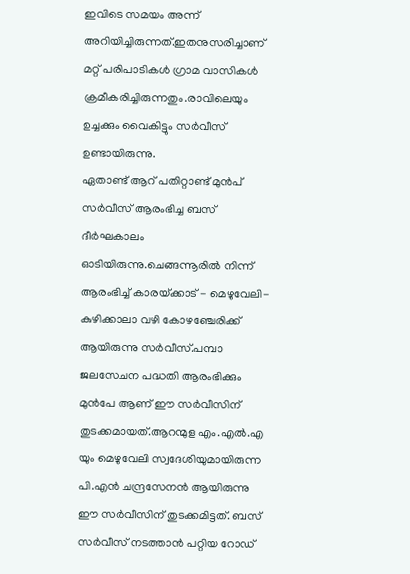ഇവിടെ സമയം അന്ന്‌ അറിയിച്ചിരുന്നത്‌.ഇതനുസരിച്ചാണ്‌ മറ്റ്‌ പരിപാടികള്‍ ഗ്രാമ വാസികള്‍ ക്രമീകരിച്ചിരുന്നതും.രാവിലെയും ഉച്ചക്കും വൈകിട്ടും സര്‍വീസ്‌ ഉണ്ടായിരുന്നു.
ഏതാണ്ട്‌ ആറ്‌ പതിറ്റാണ്ട്‌ മുന്‍പ്‌ സര്‍വീസ്‌ ആരംഭിച്ച ബസ്‌ ദീര്‍ഘകാലം ഓടിയിരുന്നു.ചെങ്ങന്നൂരില്‍ നിന്ന്‌ ആരംഭിച്ച്‌ കാരയ്‌ക്കാട്‌ - മെഴുവേലി- കുഴിക്കാലാ വഴി കോഴഞ്ചേരിക്ക്‌ ആയിരുന്നു സര്‍വീസ്‌.പമ്പാ ജലസേചന പദ്ധതി ആരംഭിക്കും മുന്‍പേ ആണ്‌ ഈ സര്‍വീസിന്‌ തുടക്കമായത്‌.ആറന്മുള എം.എല്‍.എ യും മെഴുവേലി സ്വദേശിയുമായിരുന്ന പി.എന്‍ ചന്ദ്രസേനന്‍ ആയിരുന്നു ഈ സര്‍വീസിന്‌ തുടക്കമിട്ടത്‌. ബസ്‌ സര്‍വീസ്‌ നടത്താന്‍ പറ്റിയ റോഡ്‌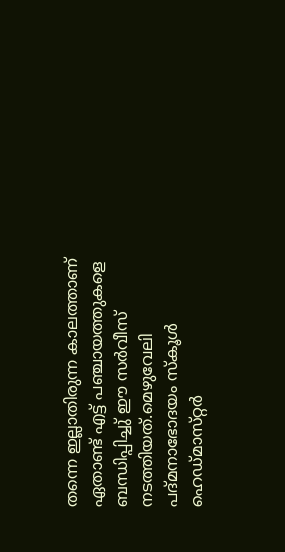തന്നെ ഇല്ലാതിരുന്ന കാലത്താണ്‌ ഏതാണ്ട്‌ എട്ട്‌ പഞ്ചായത്തുകളെ ബന്ധിപ്പിച്ചു്‌ ഈ സര്‍വീസ്‌ നടത്തിയത്‌.മെഴുവേലി പദ്‌മനാഭോദയം സ്‌കൂള്‍ ഹെഡ്‌മാസ്‌റ്റര്‍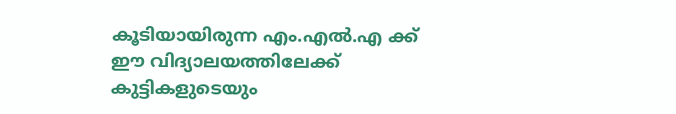കൂടിയായിരുന്ന എം.എല്‍.എ ക്ക്‌ ഈ വിദ്യാലയത്തിലേക്ക്‌ കുട്ടികളുടെയും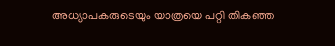അധ്യാപകരുടെയും യാത്രയെ പറ്റി തികഞ്ഞ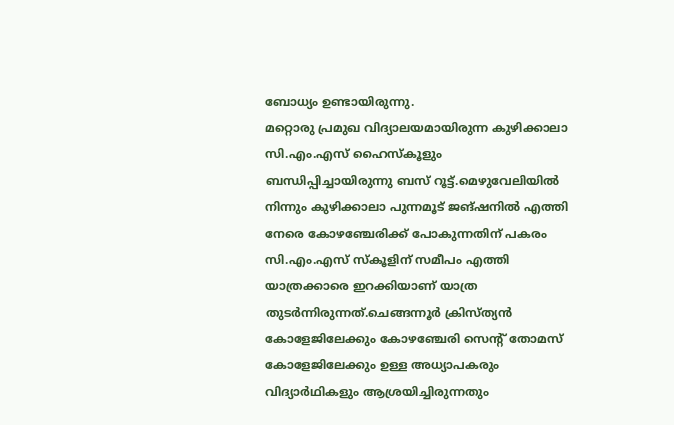ബോധ്യം ഉണ്ടായിരുന്നു.
മറ്റൊരു പ്രമുഖ വിദ്യാലയമായിരുന്ന കുഴിക്കാലാ സി.എം.എസ്‌ ഹൈസ്‌കൂളും ബന്ധിപ്പിച്ചായിരുന്നു ബസ്‌ റൂട്ട്‌.മെഴുവേലിയില്‍ നിന്നും കുഴിക്കാലാ പുന്നമൂട്‌ ജങ്‌ഷനില്‍ എത്തി നേരെ കോഴഞ്ചേരിക്ക്‌ പോകുന്നതിന്‌ പകരം സി.എം.എസ്‌ സ്‌കൂളിന്‌ സമീപം എത്തി യാത്രക്കാരെ ഇറക്കിയാണ്‌ യാത്ര തുടര്‍ന്നിരുന്നത്‌.ചെങ്ങന്നൂര്‍ ക്രിസ്‌ത്യന്‍ കോളേജിലേക്കും കോഴഞ്ചേരി സെന്റ്‌ തോമസ്‌ കോളേജിലേക്കും ഉള്ള അധ്യാപകരും വിദ്യാര്‍ഥികളും ആശ്രയിച്ചിരുന്നതും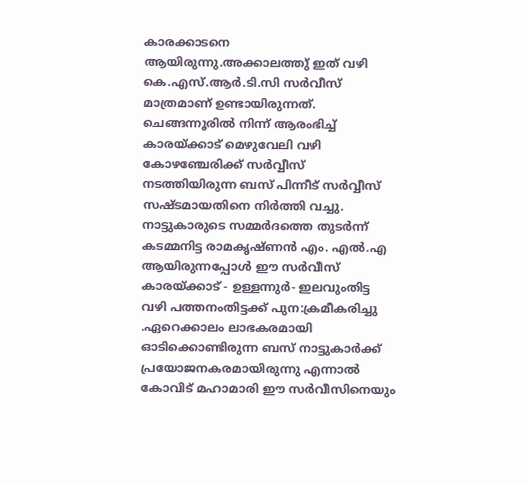കാരക്കാടനെ ആയിരുന്നു.അക്കാലത്തു്‌ ഇത്‌ വഴി കെ.എസ്‌.ആര്‍.ടി.സി സര്‍വീസ്‌ മാത്രമാണ്‌ ഉണ്ടായിരുന്നത്‌. ചെങ്ങന്നൂരില്‍ നിന്ന്‌ ആരംഭിച്ച്‌ കാരയ്‌ക്കാട്‌ മെഴുവേലി വഴി കോഴഞ്ചേരിക്ക്‌ സര്‍വ്വീസ്‌ നടത്തിയിരുന്ന ബസ്‌ പിന്നീട്‌ സര്‍വ്വീസ്‌ സഷ്‌ടമായതിനെ നിര്‍ത്തി വച്ചു.
നാട്ടുകാരുടെ സമ്മര്‍ദത്തെ തുടര്‍ന്ന്‌ കടമ്മനിട്ട രാമകൃഷ്‌ണന്‍ എം. എല്‍.എ ആയിരുന്നപ്പോള്‍ ഈ സര്‍വീസ്‌ കാരയ്‌ക്കാട്‌ - ഉള്ളന്നുര്‍- ഇലവുംതിട്ട വഴി പത്തനംതിട്ടക്ക്‌ പുന:ക്രമീകരിച്ചു .ഏറെക്കാലം ലാഭകരമായി ഓടിക്കൊണ്ടിരുന്ന ബസ്‌ നാട്ടുകാര്‍ക്ക്‌ പ്രയോജനകരമായിരുന്നു എന്നാല്‍ കോവിട്‌ മഹാമാരി ഈ സര്‍വീസിനെയും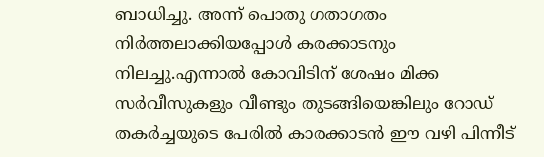ബാധിച്ചു. അന്ന്‌ പൊതു ഗതാഗതം നിര്‍ത്തലാക്കിയപ്പോള്‍ കരക്കാടനും നിലച്ചു.എന്നാല്‍ കോവിടിന്‌ ശേഷം മിക്ക സര്‍വീസുകളും വീണ്ടും തുടങ്ങിയെങ്കിലും റോഡ്‌ തകര്‍ച്ചയുടെ പേരില്‍ കാരക്കാടന്‍ ഈ വഴി പിന്നീട്‌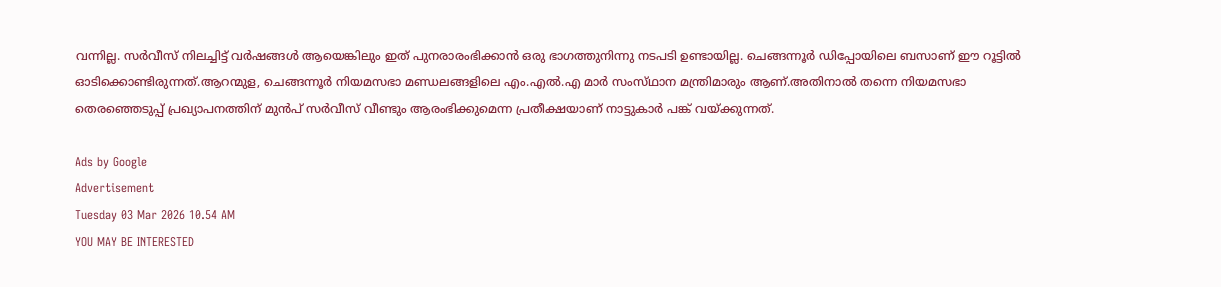വന്നില്ല. സര്‍വീസ്‌ നിലച്ചിട്ട്‌ വര്‍ഷങ്ങള്‍ ആയെങ്കിലും ഇത്‌ പുനരാരംഭിക്കാന്‍ ഒരു ഭാഗത്തുനിന്നു നടപടി ഉണ്ടായില്ല. ചെങ്ങന്നൂര്‍ ഡിപ്പോയിലെ ബസാണ്‌ ഈ റൂട്ടില്‍ ഓടിക്കൊണ്ടിരുന്നത്‌.ആറന്മുള, ചെങ്ങന്നൂര്‍ നിയമസഭാ മണ്ഡലങ്ങളിലെ എം.എല്‍.എ മാര്‍ സംസ്‌ഥാന മന്ത്രിമാരും ആണ്‌.അതിനാല്‍ തന്നെ നിയമസഭാ തെരഞ്ഞെടുപ്പ്‌ പ്രഖ്യാപനത്തിന്‌ മുന്‍പ്‌ സര്‍വീസ്‌ വീണ്ടും ആരംഭിക്കുമെന്ന പ്രതീക്ഷയാണ്‌ നാട്ടുകാര്‍ പങ്ക്‌ വയ്‌ക്കുന്നത്‌.

Ads by Google
Advertisement
Tuesday 03 Mar 2026 10.54 AM
YOU MAY BE INTERESTED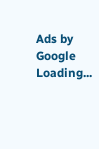Ads by Google
Loading...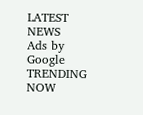LATEST NEWS
Ads by Google
TRENDING NOW